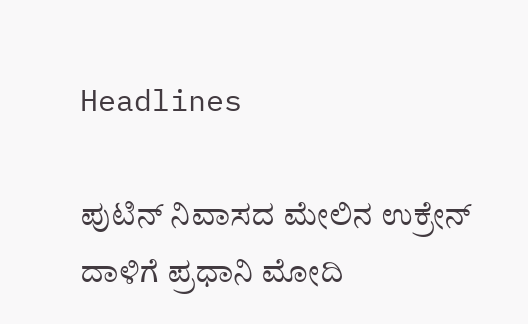Headlines

ಪುಟಿನ್ ನಿವಾಸದ ಮೇಲಿನ ಉಕ್ರೇನ್ ದಾಳಿಗೆ ಪ್ರಧಾನಿ ಮೋದಿ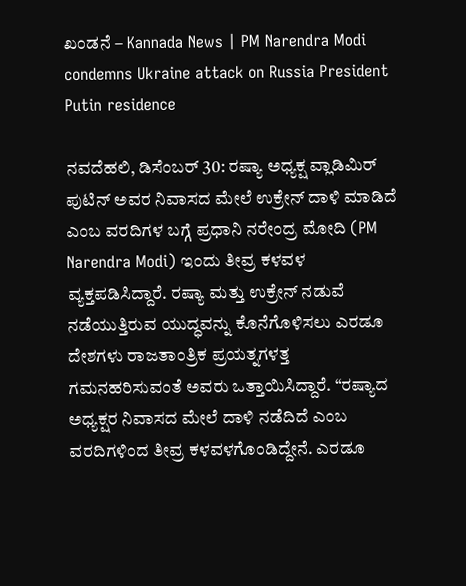ಖಂಡನೆ – Kannada News | PM Narendra Modi condemns Ukraine attack on Russia President Putin residence

ನವದೆಹಲಿ, ಡಿಸೆಂಬರ್ 30: ರಷ್ಯಾ ಅಧ್ಯಕ್ಷ ವ್ಲಾಡಿಮಿರ್ ಪುಟಿನ್ ಅವರ ನಿವಾಸದ ಮೇಲೆ ಉಕ್ರೇನ್ ದಾಳಿ ಮಾಡಿದೆ ಎಂಬ ವರದಿಗಳ ಬಗ್ಗೆ ಪ್ರಧಾನಿ ನರೇಂದ್ರ ಮೋದಿ (PM Narendra Modi) ಇಂದು ತೀವ್ರ ಕಳವಳ ವ್ಯಕ್ತಪಡಿಸಿದ್ದಾರೆ. ರಷ್ಯಾ ಮತ್ತು ಉಕ್ರೇನ್ ನಡುವೆ ನಡೆಯುತ್ತಿರುವ ಯುದ್ಧವನ್ನು ಕೊನೆಗೊಳಿಸಲು ಎರಡೂ ದೇಶಗಳು ರಾಜತಾಂತ್ರಿಕ ಪ್ರಯತ್ನಗಳತ್ತ ಗಮನಹರಿಸುವಂತೆ ಅವರು ಒತ್ತಾಯಿಸಿದ್ದಾರೆ. “ರಷ್ಯಾದ ಅಧ್ಯಕ್ಷರ ನಿವಾಸದ ಮೇಲೆ ದಾಳಿ ನಡೆದಿದೆ ಎಂಬ ವರದಿಗಳಿಂದ ತೀವ್ರ ಕಳವಳಗೊಂಡಿದ್ದೇನೆ. ಎರಡೂ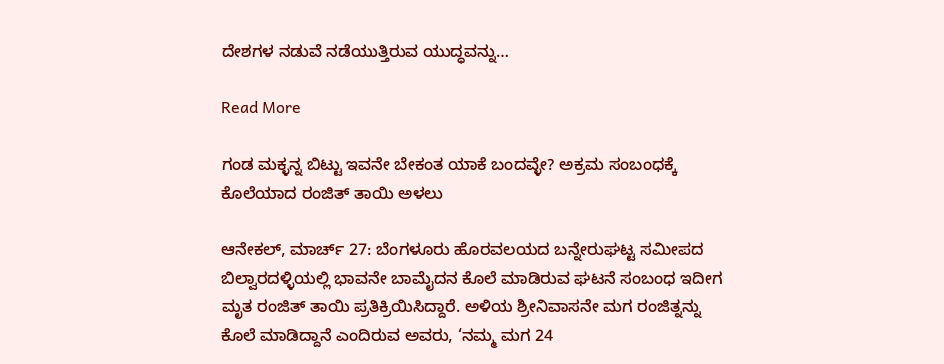ದೇಶಗಳ ನಡುವೆ ನಡೆಯುತ್ತಿರುವ ಯುದ್ಧವನ್ನು…

Read More

ಗಂಡ ಮಕ್ಳನ್ನ ಬಿಟ್ಟು ಇವನೇ ಬೇಕಂತ ಯಾಕೆ ಬಂದವ್ಳೇ? ಅಕ್ರಮ ಸಂಬಂಧಕ್ಕೆ ಕೊಲೆಯಾದ ರಂಜಿತ್ ತಾಯಿ ಅಳಲು

ಆನೇಕಲ್, ಮಾರ್ಚ್ 27: ಬೆಂಗಳೂರು ಹೊರವಲಯದ ಬನ್ನೇರುಘಟ್ಟ ಸಮೀಪದ ಬಿಲ್ವಾರದಳ್ಳಿಯಲ್ಲಿ ಭಾವನೇ ಬಾಮೈದನ ಕೊಲೆ ಮಾಡಿರುವ ಘಟನೆ ಸಂಬಂಧ ಇದೀಗ ಮೃತ ರಂಜಿತ್ ತಾಯಿ ಪ್ರತಿಕ್ರಿಯಿಸಿದ್ದಾರೆ. ಅಳಿಯ ಶ್ರೀನಿವಾಸನೇ ಮಗ ರಂಜಿತ್ನನ್ನು ಕೊಲೆ ಮಾಡಿದ್ದಾನೆ ಎಂದಿರುವ ಅವರು, ‘ನಮ್ಮ ಮಗ 24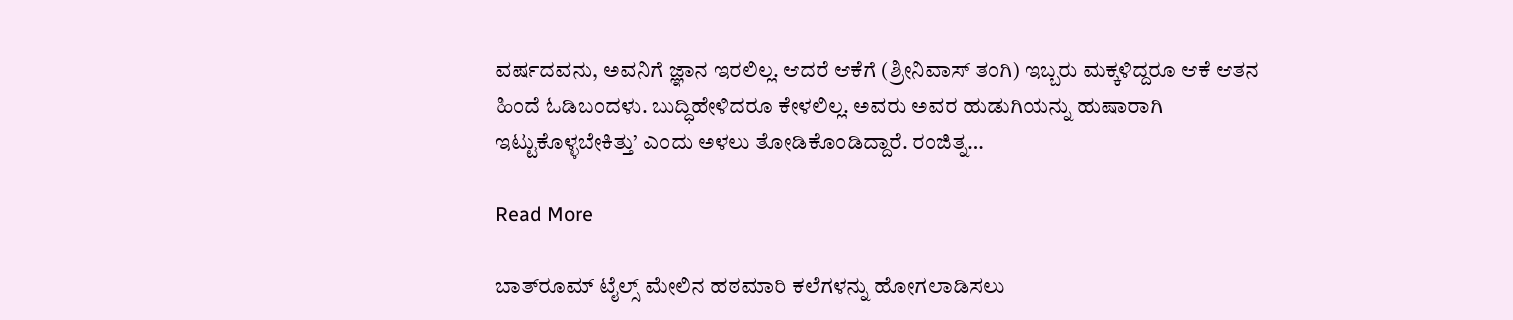ವರ್ಷದವನು, ಅವನಿಗೆ ಜ್ಞಾನ ಇರಲಿಲ್ಲ. ಆದರೆ ಆಕೆಗೆ (ಶ್ರೀನಿವಾಸ್ ತಂಗಿ) ಇಬ್ಬರು ಮಕ್ಕಳಿದ್ದರೂ ಆಕೆ ಆತನ ಹಿಂದೆ ಓಡಿಬಂದಳು. ಬುದ್ಧಿಹೇಳಿದರೂ ಕೇಳಲಿಲ್ಲ. ಅವರು ಅವರ ಹುಡುಗಿಯನ್ನು ಹುಷಾರಾಗಿ ಇಟ್ಟುಕೊಳ್ಳಬೇಕಿತ್ತು’ ಎಂದು ಅಳಲು ತೋಡಿಕೊಂಡಿದ್ದಾರೆ. ರಂಜಿತ್ನ…

Read More

ಬಾತ್‌ರೂಮ್‌ ಟೈಲ್ಸ್‌ ಮೇಲಿನ ಹಠಮಾರಿ ಕಲೆಗಳನ್ನು ಹೋಗಲಾಡಿಸಲು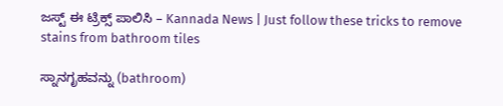ಜಸ್ಟ್‌ ಈ ಟ್ರಿಕ್ಸ್‌ ಪಾಲಿಸಿ – Kannada News | Just follow these tricks to remove stains from bathroom tiles

ಸ್ನಾನಗೃಹವನ್ನು (bathroom)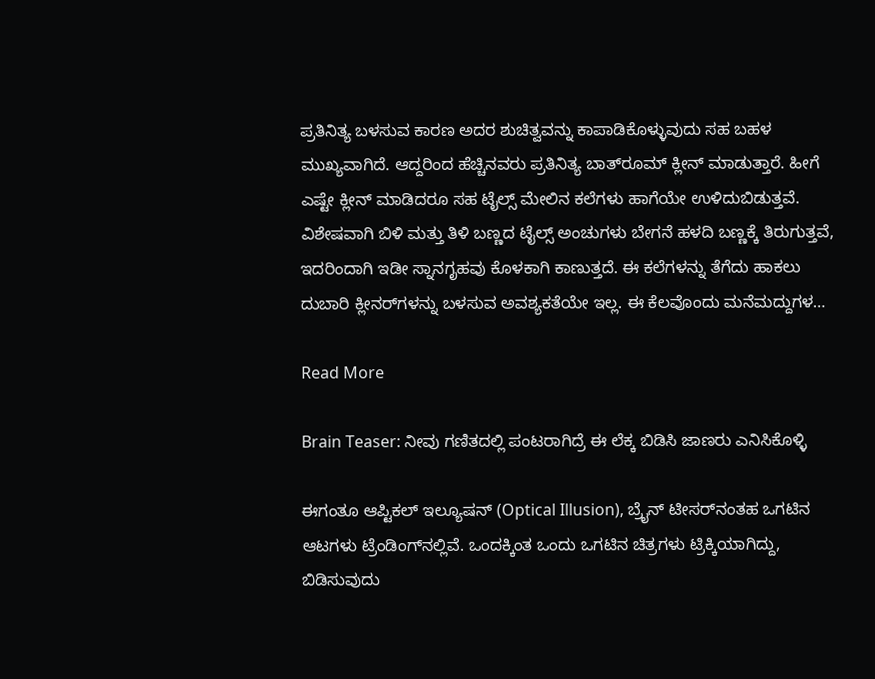ಪ್ರತಿನಿತ್ಯ ಬಳಸುವ ಕಾರಣ ಅದರ ಶುಚಿತ್ವವನ್ನು ಕಾಪಾಡಿಕೊಳ್ಳುವುದು ಸಹ ಬಹಳ ಮುಖ್ಯವಾಗಿದೆ. ಆದ್ದರಿಂದ ಹೆಚ್ಚಿನವರು ಪ್ರತಿನಿತ್ಯ ಬಾತ್‌ರೂಮ್‌ ಕ್ಲೀನ್‌ ಮಾಡುತ್ತಾರೆ. ಹೀಗೆ ಎಷ್ಟೇ ಕ್ಲೀನ್‌ ಮಾಡಿದರೂ ಸಹ ಟೈಲ್ಸ್‌ ಮೇಲಿನ ಕಲೆಗಳು ಹಾಗೆಯೇ ಉಳಿದುಬಿಡುತ್ತವೆ. ವಿಶೇಷವಾಗಿ ಬಿಳಿ ಮತ್ತು ತಿಳಿ ಬಣ್ಣದ ಟೈಲ್ಸ್‌ ಅಂಚುಗಳು ಬೇಗನೆ ಹಳದಿ ಬಣ್ಣಕ್ಕೆ ತಿರುಗುತ್ತವೆ, ಇದರಿಂದಾಗಿ ಇಡೀ ಸ್ನಾನಗೃಹವು ಕೊಳಕಾಗಿ ಕಾಣುತ್ತದೆ. ಈ ಕಲೆಗಳನ್ನು ತೆಗೆದು ಹಾಕಲು ದುಬಾರಿ ಕ್ಲೀನರ್‌ಗಳನ್ನು ಬಳಸುವ ಅವಶ್ಯಕತೆಯೇ ಇಲ್ಲ. ಈ ಕೆಲವೊಂದು ಮನೆಮದ್ದುಗಳ…

Read More

Brain Teaser: ನೀವು ಗಣಿತದಲ್ಲಿ ಪಂಟರಾಗಿದ್ರೆ ಈ ಲೆಕ್ಕ ಬಿಡಿಸಿ ಜಾಣರು ಎನಿಸಿಕೊಳ್ಳಿ

ಈಗಂತೂ ಆಪ್ಟಿಕಲ್‌ ಇಲ್ಯೂಷನ್‌ (Optical Illusion), ಬ್ರೈನ್‌ ಟೀಸರ್‌ನಂತಹ ಒಗಟಿನ ಆಟಗಳು ಟ್ರೆಂಡಿಂಗ್‌ನಲ್ಲಿವೆ. ಒಂದಕ್ಕಿಂತ ಒಂದು ಒಗಟಿನ ಚಿತ್ರಗಳು ಟ್ರಿಕ್ಕಿಯಾಗಿದ್ದು, ಬಿಡಿಸುವುದು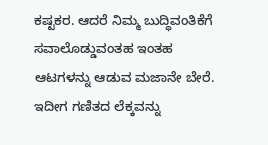ಕಷ್ಟಕರ. ಆದರೆ ನಿಮ್ಮ ಬುದ್ಧಿವಂತಿಕೆಗೆ ಸವಾಲೊಡ್ಡುವಂತಹ ಇಂತಹ ಆಟಗಳನ್ನು ಆಡುವ ಮಜಾನೇ ಬೇರೆ. ಇದೀಗ ಗಣಿತದ ಲೆಕ್ಕವನ್ನು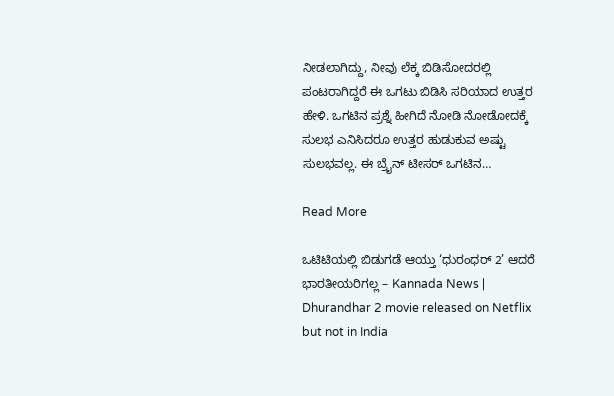ನೀಡಲಾಗಿದ್ದು, ನೀವು ಲೆಕ್ಕ ಬಿಡಿಸೋದರಲ್ಲಿ ಪಂಟರಾಗಿದ್ದರೆ ಈ ಒಗಟು ಬಿಡಿಸಿ ಸರಿಯಾದ ಉತ್ತರ ಹೇಳಿ. ಒಗಟಿನ ಪ್ರಶ್ನೆ ಹೀಗಿದೆ ನೋಡಿ ನೋಡೋದಕ್ಕೆ ಸುಲಭ ಎನಿಸಿದರೂ ಉತ್ತರ ಹುಡುಕುವ ಅಷ್ಟು ಸುಲಭವಲ್ಲ. ಈ ಬ್ರೈನ್ ಟೀಸರ್ ಒಗಟಿನ…

Read More

ಒಟಿಟಿಯಲ್ಲಿ ಬಿಡುಗಡೆ ಆಯ್ತು ‘ಧುರಂಧರ್ 2’ ಆದರೆ ಭಾರತೀಯರಿಗಲ್ಲ – Kannada News | Dhurandhar 2 movie released on Netflix but not in India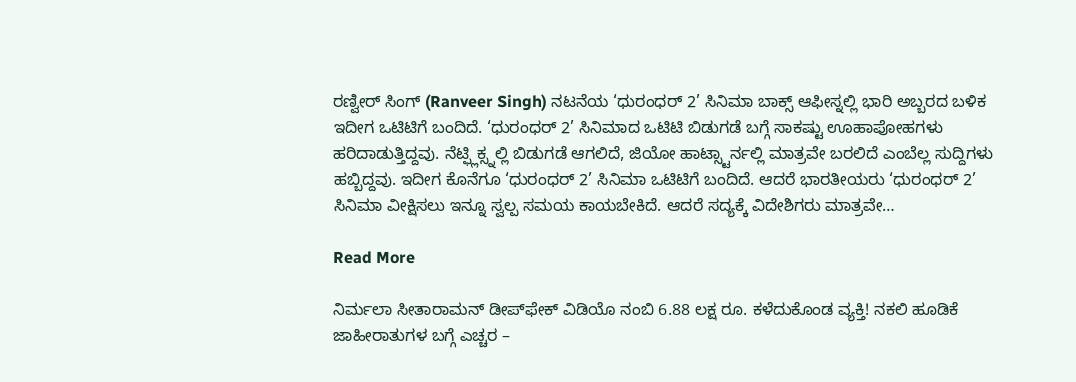ರಣ್ವೀರ್ ಸಿಂಗ್ (Ranveer Singh) ನಟನೆಯ ‘ಧುರಂಧರ್ 2’ ಸಿನಿಮಾ ಬಾಕ್ಸ್ ಆಫೀಸ್ನಲ್ಲಿ ಭಾರಿ ಅಬ್ಬರದ ಬಳಿಕ ಇದೀಗ ಒಟಿಟಿಗೆ ಬಂದಿದೆ. ‘ಧುರಂಧರ್ 2’ ಸಿನಿಮಾದ ಒಟಿಟಿ ಬಿಡುಗಡೆ ಬಗ್ಗೆ ಸಾಕಷ್ಟು ಊಹಾಪೋಹಗಳು ಹರಿದಾಡುತ್ತಿದ್ದವು. ನೆಟ್ಫ್ಲಿಕ್ಸ್ನಲ್ಲಿ ಬಿಡುಗಡೆ ಆಗಲಿದೆ, ಜಿಯೋ ಹಾಟ್ಸ್ಟಾರ್ನಲ್ಲಿ ಮಾತ್ರವೇ ಬರಲಿದೆ ಎಂಬೆಲ್ಲ ಸುದ್ದಿಗಳು ಹಬ್ಬಿದ್ದವು. ಇದೀಗ ಕೊನೆಗೂ ‘ಧುರಂಧರ್ 2’ ಸಿನಿಮಾ ಒಟಿಟಿಗೆ ಬಂದಿದೆ. ಆದರೆ ಭಾರತೀಯರು ‘ಧುರಂಧರ್ 2’ ಸಿನಿಮಾ ವೀಕ್ಷಿಸಲು ಇನ್ನೂ ಸ್ವಲ್ಪ ಸಮಯ ಕಾಯಬೇಕಿದೆ. ಆದರೆ ಸದ್ಯಕ್ಕೆ ವಿದೇಶಿಗರು ಮಾತ್ರವೇ…

Read More

ನಿರ್ಮಲಾ ಸೀತಾರಾಮನ್ ಡೀಪ್‌ಫೇಕ್ ವಿಡಿಯೊ ನಂಬಿ 6.88 ಲಕ್ಷ ರೂ. ಕಳೆದುಕೊಂಡ ವ್ಯಕ್ತಿ! ನಕಲಿ ಹೂಡಿಕೆ ಜಾಹೀರಾತುಗಳ ಬಗ್ಗೆ ಎಚ್ಚರ –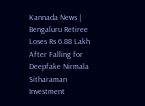Kannada News | Bengaluru Retiree Loses Rs 6.88 Lakh After Falling for Deepfake Nirmala Sitharaman Investment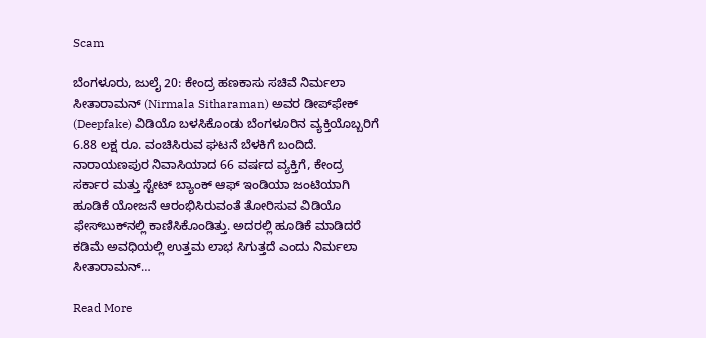Scam

ಬೆಂಗಳೂರು, ಜುಲೈ 20: ಕೇಂದ್ರ ಹಣಕಾಸು ಸಚಿವೆ ನಿರ್ಮಲಾ ಸೀತಾರಾಮನ್ (Nirmala Sitharaman) ಅವರ ಡೀಪ್‌ಫೇಕ್ (Deepfake) ವಿಡಿಯೊ ಬಳಸಿಕೊಂಡು ಬೆಂಗಳೂರಿನ ವ್ಯಕ್ತಿಯೊಬ್ಬರಿಗೆ 6.88 ಲಕ್ಷ ರೂ. ವಂಚಿಸಿರುವ ಘಟನೆ ಬೆಳಕಿಗೆ ಬಂದಿದೆ. ನಾರಾಯಣಪುರ ನಿವಾಸಿಯಾದ 66 ವರ್ಷದ ವ್ಯಕ್ತಿಗೆ, ಕೇಂದ್ರ ಸರ್ಕಾರ ಮತ್ತು ಸ್ಟೇಟ್ ಬ್ಯಾಂಕ್ ಆಫ್ ಇಂಡಿಯಾ ಜಂಟಿಯಾಗಿ ಹೂಡಿಕೆ ಯೋಜನೆ ಆರಂಭಿಸಿರುವಂತೆ ತೋರಿಸುವ ವಿಡಿಯೊ ಫೇಸ್‌ಬುಕ್‌ನಲ್ಲಿ ಕಾಣಿಸಿಕೊಂಡಿತ್ತು. ಅದರಲ್ಲಿ ಹೂಡಿಕೆ ಮಾಡಿದರೆ ಕಡಿಮೆ ಅವಧಿಯಲ್ಲಿ ಉತ್ತಮ ಲಾಭ ಸಿಗುತ್ತದೆ ಎಂದು ನಿರ್ಮಲಾ ಸೀತಾರಾಮನ್…

Read More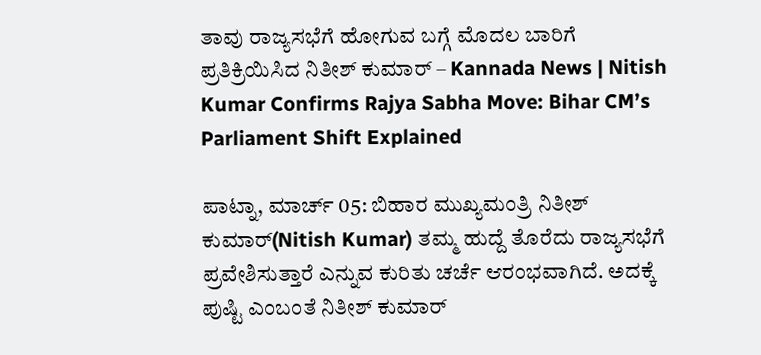ತಾವು ರಾಜ್ಯಸಭೆಗೆ ಹೋಗುವ ಬಗ್ಗೆ ಮೊದಲ ಬಾರಿಗೆ ಪ್ರತಿಕ್ರಿಯಿಸಿದ ನಿತೀಶ್ ಕುಮಾರ್ – Kannada News | Nitish Kumar Confirms Rajya Sabha Move: Bihar CM’s Parliament Shift Explained

ಪಾಟ್ನಾ, ಮಾರ್ಚ್ 05: ಬಿಹಾರ ಮುಖ್ಯಮಂತ್ರಿ ನಿತೀಶ್ ಕುಮಾರ್(Nitish Kumar) ತಮ್ಮ ಹುದ್ದೆ ತೊರೆದು ರಾಜ್ಯಸಭೆಗೆ ಪ್ರವೇಶಿಸುತ್ತಾರೆ ಎನ್ನುವ ಕುರಿತು ಚರ್ಚೆ ಆರಂಭವಾಗಿದೆ. ಅದಕ್ಕೆ ಪುಷ್ಟಿ ಎಂಬಂತೆ ನಿತೀಶ್ ಕುಮಾರ್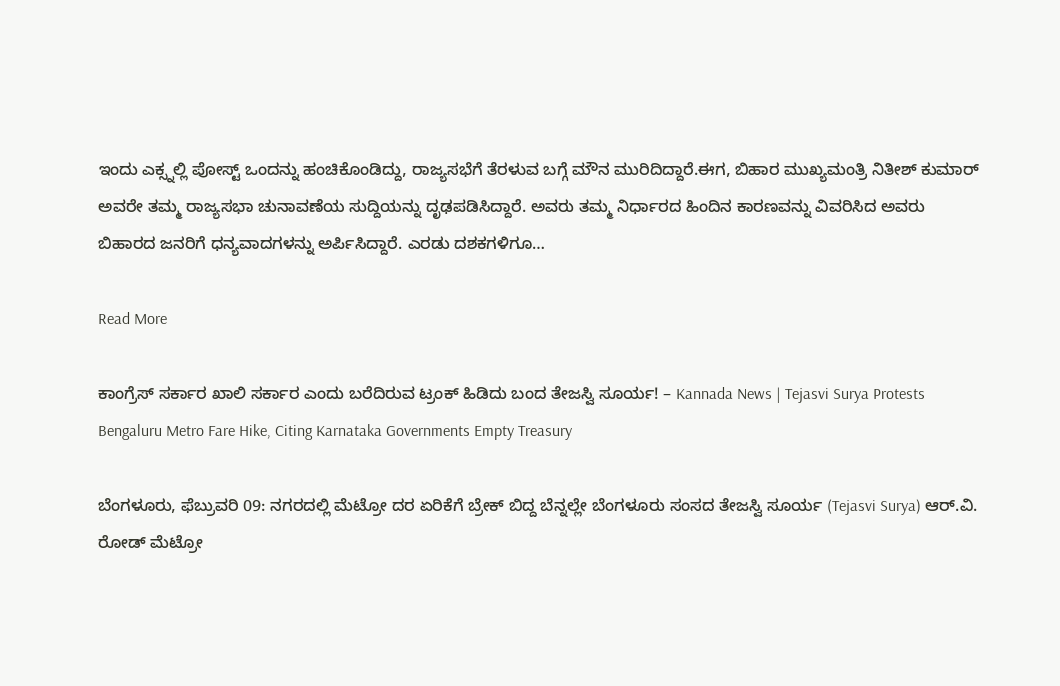ಇಂದು ಎಕ್ಸ್ನಲ್ಲಿ ಪೋಸ್ಟ್ ಒಂದನ್ನು ಹಂಚಿಕೊಂಡಿದ್ದು, ರಾಜ್ಯಸಭೆಗೆ ತೆರಳುವ ಬಗ್ಗೆ ಮೌನ ಮುರಿದಿದ್ದಾರೆ.ಈಗ, ಬಿಹಾರ ಮುಖ್ಯಮಂತ್ರಿ ನಿತೀಶ್ ಕುಮಾರ್ ಅವರೇ ತಮ್ಮ ರಾಜ್ಯಸಭಾ ಚುನಾವಣೆಯ ಸುದ್ದಿಯನ್ನು ದೃಢಪಡಿಸಿದ್ದಾರೆ. ಅವರು ತಮ್ಮ ನಿರ್ಧಾರದ ಹಿಂದಿನ ಕಾರಣವನ್ನು ವಿವರಿಸಿದ ಅವರು ಬಿಹಾರದ ಜನರಿಗೆ ಧನ್ಯವಾದಗಳನ್ನು ಅರ್ಪಿಸಿದ್ದಾರೆ. ಎರಡು ದಶಕಗಳಿಗೂ…

Read More

ಕಾಂಗ್ರೆಸ್ ಸರ್ಕಾರ ಖಾಲಿ ಸರ್ಕಾರ ಎಂದು ಬರೆದಿರುವ ಟ್ರಂಕ್ ಹಿಡಿದು ಬಂದ ತೇಜಸ್ವಿ ಸೂರ್ಯ! – Kannada News | Tejasvi Surya Protests Bengaluru Metro Fare Hike, Citing Karnataka Governments Empty Treasury

ಬೆಂಗಳೂರು, ಫೆಬ್ರುವರಿ 09: ನಗರದಲ್ಲಿ ಮೆಟ್ರೋ ದರ ಏರಿಕೆಗೆ ಬ್ರೇಕ್ ಬಿದ್ದ ಬೆನ್ನಲ್ಲೇ ಬೆಂಗಳೂರು ಸಂಸದ ತೇಜಸ್ವಿ ಸೂರ್ಯ (Tejasvi Surya) ಆರ್.ವಿ. ರೋಡ್ ಮೆಟ್ರೋ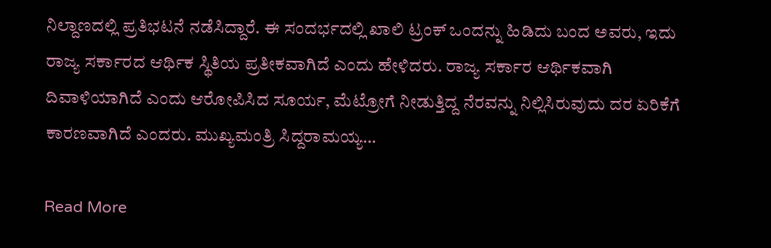ನಿಲ್ದಾಣದಲ್ಲಿ ಪ್ರತಿಭಟನೆ ನಡೆಸಿದ್ದಾರೆ. ಈ ಸಂದರ್ಭದಲ್ಲಿ ಖಾಲಿ ಟ್ರಂಕ್ ಒಂದನ್ನು ಹಿಡಿದು ಬಂದ ಅವರು, ಇದು ರಾಜ್ಯ ಸರ್ಕಾರದ ಆರ್ಥಿಕ ಸ್ಥಿತಿಯ ಪ್ರತೀಕವಾಗಿದೆ ಎಂದು ಹೇಳಿದರು. ರಾಜ್ಯ ಸರ್ಕಾರ ಆರ್ಥಿಕವಾಗಿ ದಿವಾಳಿಯಾಗಿದೆ ಎಂದು ಆರೋಪಿಸಿದ ಸೂರ್ಯ, ಮೆಟ್ರೋಗೆ ನೀಡುತ್ತಿದ್ದ ನೆರವನ್ನು ನಿಲ್ಲಿಸಿರುವುದು ದರ ಏರಿಕೆಗೆ ಕಾರಣವಾಗಿದೆ ಎಂದರು. ಮುಖ್ಯಮಂತ್ರಿ ಸಿದ್ದರಾಮಯ್ಯ…

Read More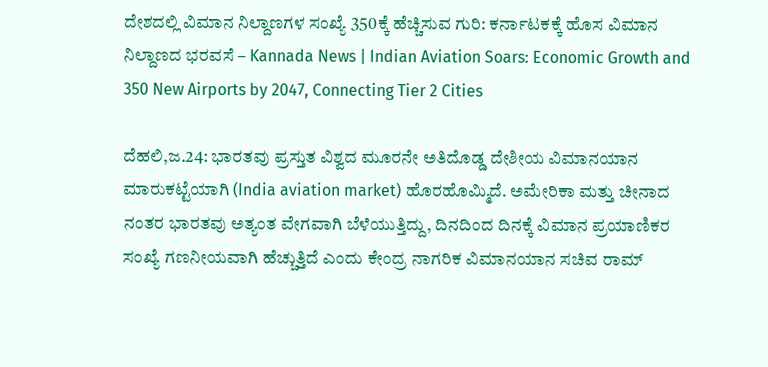ದೇಶದಲ್ಲಿ ವಿಮಾನ ನಿಲ್ದಾಣಗಳ ಸಂಖ್ಯೆ 350ಕ್ಕೆ ಹೆಚ್ಚಿಸುವ ಗುರಿ: ಕರ್ನಾಟಕಕ್ಕೆ ಹೊಸ ವಿಮಾನ ನಿಲ್ದಾಣದ ಭರವಸೆ – Kannada News | Indian Aviation Soars: Economic Growth and 350 New Airports by 2047, Connecting Tier 2 Cities

ದೆಹಲಿ,ಜ.24: ಭಾರತವು ಪ್ರಸ್ತುತ ವಿಶ್ವದ ಮೂರನೇ ಅತಿದೊಡ್ಡ ದೇಶೀಯ ವಿಮಾನಯಾನ ಮಾರುಕಟ್ಟೆಯಾಗಿ (India aviation market) ಹೊರಹೊಮ್ಮಿದೆ. ಅಮೇರಿಕಾ ಮತ್ತು ಚೀನಾದ ನಂತರ ಭಾರತವು ಅತ್ಯಂತ ವೇಗವಾಗಿ ಬೆಳೆಯುತ್ತಿದ್ದು, ದಿನದಿಂದ ದಿನಕ್ಕೆ ವಿಮಾನ ಪ್ರಯಾಣಿಕರ ಸಂಖ್ಯೆ ಗಣನೀಯವಾಗಿ ಹೆಚ್ಚುತ್ತಿದೆ ಎಂದು ಕೇಂದ್ರ ನಾಗರಿಕ ವಿಮಾನಯಾನ ಸಚಿವ ರಾಮ್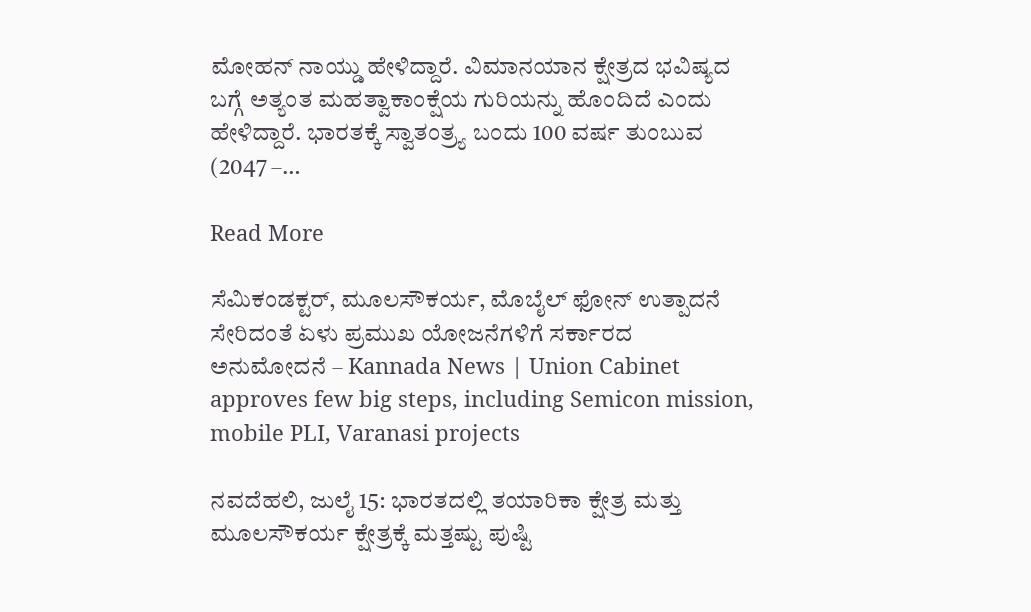ಮೋಹನ್ ನಾಯ್ಡು ಹೇಳಿದ್ದಾರೆ. ವಿಮಾನಯಾನ ಕ್ಷೇತ್ರದ ಭವಿಷ್ಯದ ಬಗ್ಗೆ ಅತ್ಯಂತ ಮಹತ್ವಾಕಾಂಕ್ಷೆಯ ಗುರಿಯನ್ನು ಹೊಂದಿದೆ ಎಂದು ಹೇಳಿದ್ದಾರೆ. ಭಾರತಕ್ಕೆ ಸ್ವಾತಂತ್ರ್ಯ ಬಂದು 100 ವರ್ಷ ತುಂಬುವ (2047 –…

Read More

ಸೆಮಿಕಂಡಕ್ಟರ್, ಮೂಲಸೌಕರ್ಯ, ಮೊಬೈಲ್ ಫೋನ್ ಉತ್ಪಾದನೆ ಸೇರಿದಂತೆ ಏಳು ಪ್ರಮುಖ ಯೋಜನೆಗಳಿಗೆ ಸರ್ಕಾರದ ಅನುಮೋದನೆ – Kannada News | Union Cabinet approves few big steps, including Semicon mission, mobile PLI, Varanasi projects

ನವದೆಹಲಿ, ಜುಲೈ 15: ಭಾರತದಲ್ಲಿ ತಯಾರಿಕಾ ಕ್ಷೇತ್ರ ಮತ್ತು ಮೂಲಸೌಕರ್ಯ ಕ್ಷೇತ್ರಕ್ಕೆ ಮತ್ತಷ್ಟು ಪುಷ್ಟಿ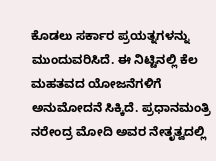ಕೊಡಲು ಸರ್ಕಾರ ಪ್ರಯತ್ನಗಳನ್ನು ಮುಂದುವರಿಸಿದೆ. ಈ ನಿಟ್ಟಿನಲ್ಲಿ ಕೆಲ ಮಹತವದ ಯೋಜನೆಗಳಿಗೆ ಅನುಮೋದನೆ ಸಿಕ್ಕಿದೆ. ಪ್ರಧಾನಮಂತ್ರಿ ನರೇಂದ್ರ ಮೋದಿ ಅವರ ನೇತೃತ್ವದಲ್ಲಿ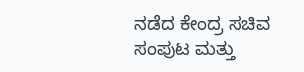ನಡೆದ ಕೇಂದ್ರ ಸಚಿವ ಸಂಪುಟ ಮತ್ತು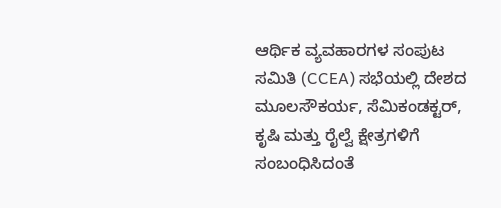ಆರ್ಥಿಕ ವ್ಯವಹಾರಗಳ ಸಂಪುಟ ಸಮಿತಿ (CCEA) ಸಭೆಯಲ್ಲಿ ದೇಶದ ಮೂಲಸೌಕರ್ಯ, ಸೆಮಿಕಂಡಕ್ಟರ್, ಕೃಷಿ ಮತ್ತು ರೈಲ್ವೆ ಕ್ಷೇತ್ರಗಳಿಗೆ ಸಂಬಂಧಿಸಿದಂತೆ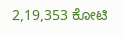2,19,353 ಕೋಟಿ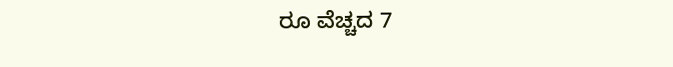ರೂ ವೆಚ್ಚದ 7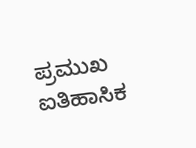ಪ್ರಮುಖ ಐತಿಹಾಸಿಕ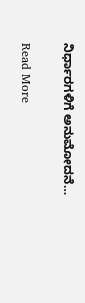ನಿರ್ಧಾರಗಳಿಗೆ ಅನುಮೋದನೆ…

Read More